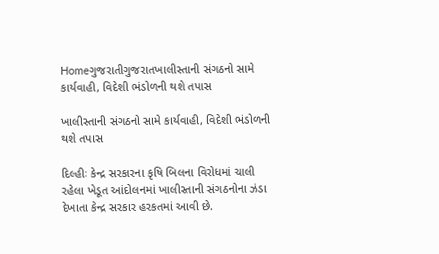Homeગુજરાતીગુજરાતખાલીસ્તાની સંગઠનો સામે કાર્યવાહી, વિદેશી ભંડોળની થશે તપાસ

ખાલીસ્તાની સંગઠનો સામે કાર્યવાહી, વિદેશી ભંડોળની થશે તપાસ

દિલ્હીઃ કેન્દ્ર સરકારના કૃષિ બિલના વિરોધમાં ચાલી રહેલા ખેડૂત આંદોલનમાં ખાલીસ્તાની સંગઠનોના ઝંડા દેખાતા કેન્દ્ર સરકાર હરકતમાં આવી છે.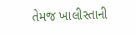તેમજ ખાલીસ્તાની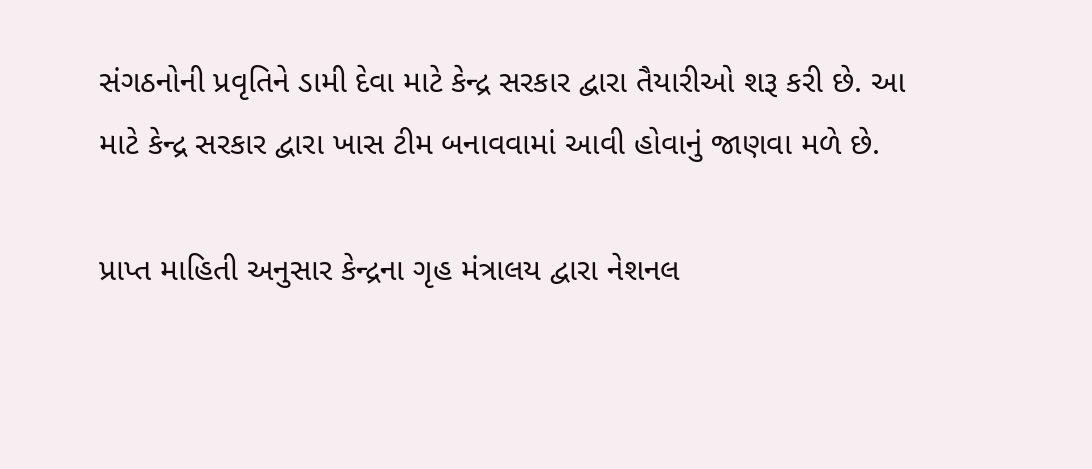સંગઠનોની પ્રવૃતિને ડામી દેવા માટે કેન્દ્ર સરકાર દ્વારા તૈયારીઓ શરૂ કરી છે. આ માટે કેન્દ્ર સરકાર દ્વારા ખાસ ટીમ બનાવવામાં આવી હોવાનું જાણવા મળે છે.

પ્રાપ્ત માહિતી અનુસાર કેન્દ્રના ગૃહ મંત્રાલય દ્વારા નેશનલ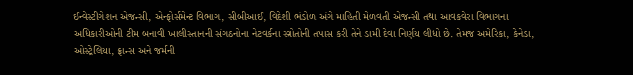ઈન્વેસ્ટીગેશન એજન્સી, એન્ફોર્સમેન્ટ વિભાગ, સીબીઆઈ, વિદેશી ભંડોળ અંગે માહિતી મેળવતી એજન્સી તથા આવકવેરા વિભાગના અધિકારીઓની ટીમ બનાવી ખાલીસ્તાનની સંગઠનોના નેટવર્કના સ્ત્રોતોની તપાસ કરી તેને ડામી દેવા નિર્ણય લીધો છે. તેમજ અમેરિકા, કેનેડા, ઓસ્ટ્રેલિયા, ફ્રાન્સ અને જર્મની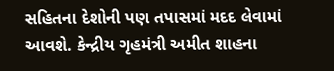સહિતના દેશોની પણ તપાસમાં મદદ લેવામાં આવશે. કેન્દ્રીય ગૃહમંત્રી અમીત શાહના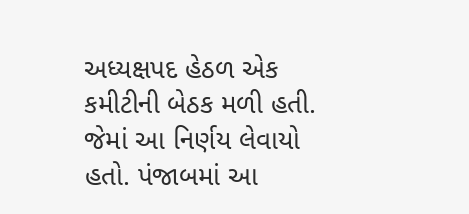અધ્યક્ષપદ હેઠળ એક કમીટીની બેઠક મળી હતી. જેમાં આ નિર્ણય લેવાયો હતો. પંજાબમાં આ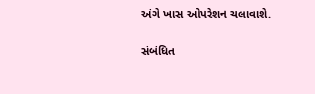અંગે ખાસ ઓપરેશન ચલાવાશે.

સંબંધિત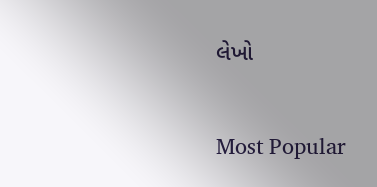લેખો

Most Popular